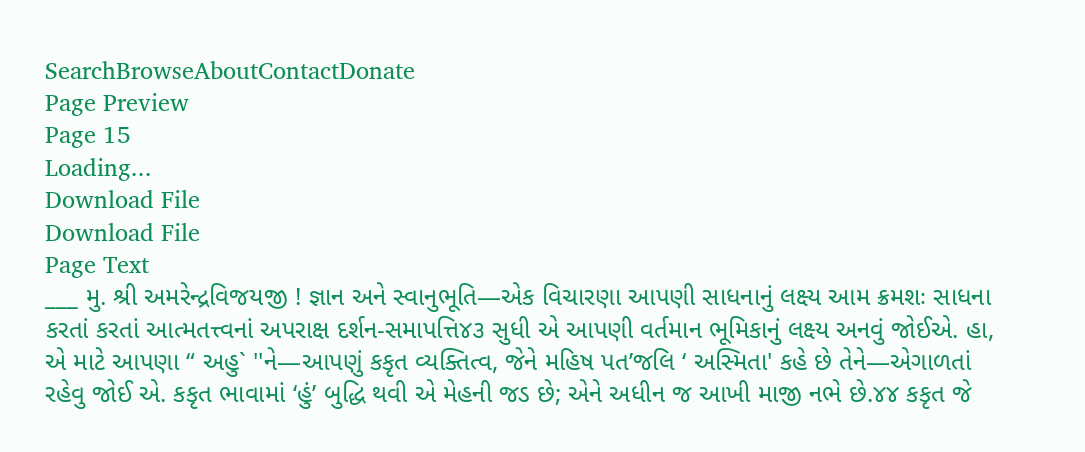SearchBrowseAboutContactDonate
Page Preview
Page 15
Loading...
Download File
Download File
Page Text
___ મુ. શ્રી અમરેન્દ્રવિજયજી ! જ્ઞાન અને સ્વાનુભૂતિ—એક વિચારણા આપણી સાધનાનું લક્ષ્ય આમ ક્રમશઃ સાધના કરતાં કરતાં આત્મતત્ત્વનાં અપરાક્ષ દર્શન-સમાપત્તિ૪૩ સુધી એ આપણી વર્તમાન ભૂમિકાનું લક્ષ્ય અનવું જોઈએ. હા, એ માટે આપણા “ અહુ` ''ને—આપણું કકૃત વ્યક્તિત્વ, જેને મહિષ પત’જલિ ‘ અસ્મિતા' કહે છે તેને—એગાળતાં રહેવુ જોઈ એ. કકૃત ભાવામાં ‘હું’ બુદ્ધિ થવી એ મેહની જડ છે; એને અધીન જ આખી માજી નભે છે.૪૪ કકૃત જે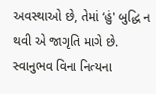અવસ્થાઓ છે, તેમાં ‘હું' બુદ્ધિ ન થવી એ જાગૃતિ માગે છે. સ્વાનુભવ વિના નિત્યના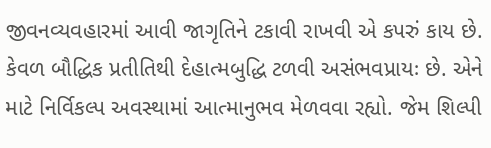જીવનવ્યવહારમાં આવી જાગૃતિને ટકાવી રાખવી એ કપરું કાય છે. કેવળ બૌદ્ધિક પ્રતીતિથી દેહાત્મબુદ્ધિ ટળવી અસંભવપ્રાયઃ છે. એને માટે નિર્વિકલ્પ અવસ્થામાં આત્માનુભવ મેળવવા રહ્યો. જેમ શિલ્પી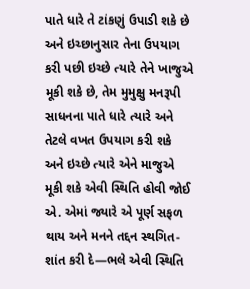પાતે ધારે તે ટાંકણું ઉપાડી શકે છે અને ઇચ્છાનુસાર તેના ઉપયાગ કરી પછી ઇચ્છે ત્યારે તેને ખાજુએ મૂકી શકે છે, તેમ મુમુક્ષુ મનરૂપી સાધનના પાતે ધારે ત્યારે અને તેટલે વખત ઉપયાગ કરી શકે અને ઇચ્છે ત્યારે એને માજુએ મૂકી શકે એવી સ્થિતિ હોવી જોઈ એ. એમાં જ્યારે એ પૂર્ણ સફળ થાય અને મનને તદ્દન સ્થગિત-શાંત કરી દે—ભલે એવી સ્થિતિ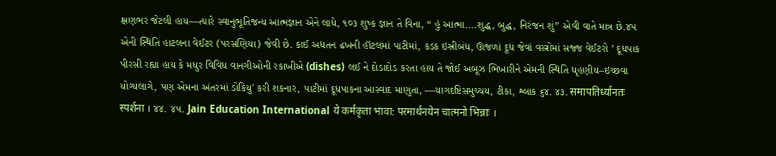ક્ષણભર જેટલી હાય—ત્યારે સ્વાનુભૂતિજન્ય આત્મજ્ઞાન એને લાધે, ૧૦૩ શુષ્ક જ્ઞાન તે વિના, “ હું આત્મા....શુદ્ધ, બુદ્ધ, નિરંજન શું” એવી વાતે માત્ર છે.૪પ એની સ્થિતિ હાટલના વેઈટર (પરસણિયા) જેવી છે. કાઈ અદ્યતન ઢખની હૉટલમાં પાટીમાં, કડક ઇસ્રીબંધ, ઊજળાં દૂધ જેવાં વસ્ત્રોમાં સજ્જ વેઈટરો ’ દૂધપાક પીરસી રહ્યા હાય કે મધુર વિવિધ વાનગીઓની રકાખીએ (dishes) લઈ ને દોડાદોડ કરતા હાય તે જોઈ અબૂઝ ભિખારીને એમની સ્થિતિ ધૃહણીય–ઇચ્છવા યોગ્યલાગે, પણ એમના અંતરમાં ડોકિયુ' કરી શકનાર, પાટીમાં દૂધપાકના આસ્વાદ માણુતા, —યાગદષ્ટિસમુચ્ચય, ટીકા, શ્લાક ૬૪. ૪૩. समापतिर्ध्यानतः स्पर्शना । ૪૪. ૪૫. Jain Education International ये कर्मकृता भावा: परमार्थनयेन चात्मनो भिन्नाः ।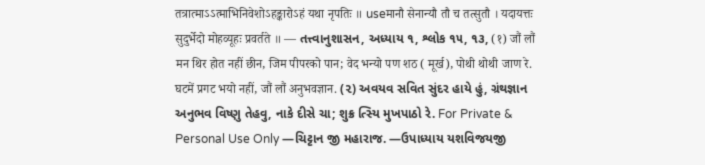तत्रात्माऽऽत्माभिनिवेशोऽहङ्कारोऽहं यथा नृपतिः ॥ useमानौ सेनान्यौ तौ च तत्सुतौ । यदायत्तः सुदुर्भेदो मोहव्यूहः प्रवर्तते ॥ — તત્ત્વાનુશાસન, અધ્યાય ૧, શ્લોક ૧૫, ૧૩, (१) जौं लौं मन थिर होत नहीं छीन, जिम पीपरको पान; वेद भन्यो पण शठ ( मूर्ख), पोथी थोथी जाण रे. घटमें प्रगट भयो नहीं, जौं लौं अनुभवज्ञान. (૨) અવયવ સવિત સુંદર હાયે હું, ગ્રંથજ્ઞાન અનુભવ વિષ્ણુ તેહવુ, નાકે દીસે ચા; શુક્ર ત્સ્યિ મુખપાઠો રે. For Private & Personal Use Only —ચિટ્ટાન જી મહારાજ. —ઉપાધ્યાય યશવિજયજી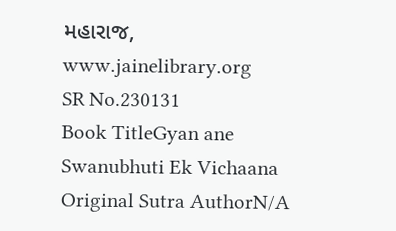મહારાજ, www.jainelibrary.org
SR No.230131
Book TitleGyan ane Swanubhuti Ek Vichaana
Original Sutra AuthorN/A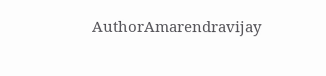AuthorAmarendravijay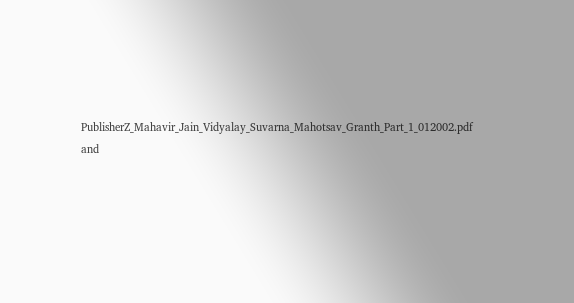PublisherZ_Mahavir_Jain_Vidyalay_Suvarna_Mahotsav_Granth_Part_1_012002.pdf and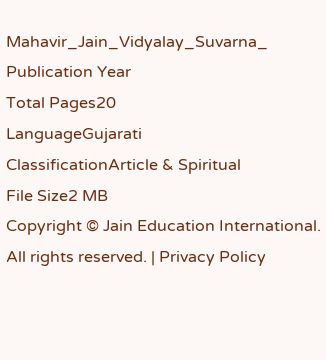Mahavir_Jain_Vidyalay_Suvarna_
Publication Year
Total Pages20
LanguageGujarati
ClassificationArticle & Spiritual
File Size2 MB
Copyright © Jain Education International. All rights reserved. | Privacy Policy